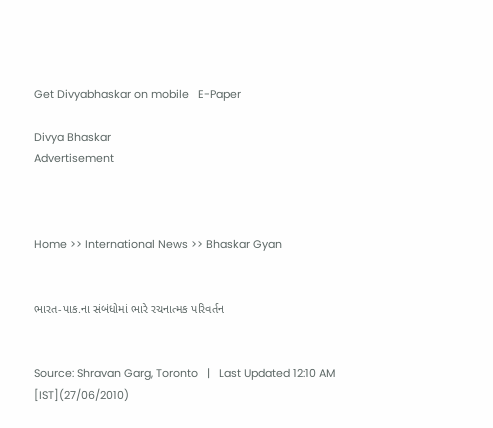Get Divyabhaskar on mobile   E-Paper

Divya Bhaskar
Advertisement



Home >> International News >> Bhaskar Gyan


ભારત-પાક.ના સંબંધોમાં ભારે રચનાત્મક પરિવર્તન


Source: Shravan Garg, Toronto   |   Last Updated 12:10 AM [IST](27/06/2010)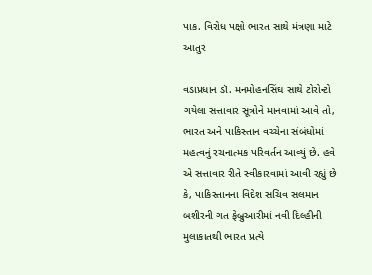પાક. વિરોધ પક્ષો ભારત સાથે મંત્રણા માટે આતુર

વડાપ્રધાન ડૉ. મનમોહનસિંઘ સાથે ટોરોન્ટો ગયેલા સત્તાવાર સૂત્રોને માનવામાં આવે તો, ભારત અને પાકિસ્તાન વચ્ચેના સંબંધોમાં મહત્વનું રચનાત્મક પરિવર્તન આવ્યું છે. હવે એ સત્તાવાર રીતે સ્વીકારવામાં આવી રહ્યું છે કે, પાકિસ્તાનના વિદેશ સચિવ સલમાન બશીરની ગત ફેબ્રુઆરીમાં નવી દિલ્હીની મુલાકાતથી ભારત પ્રત્યે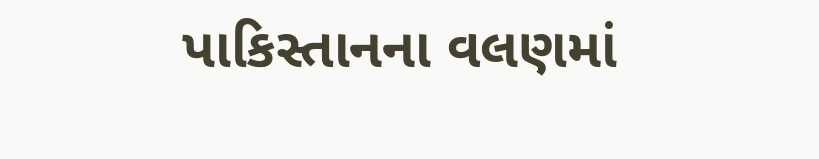પાકિસ્તાનના વલણમાં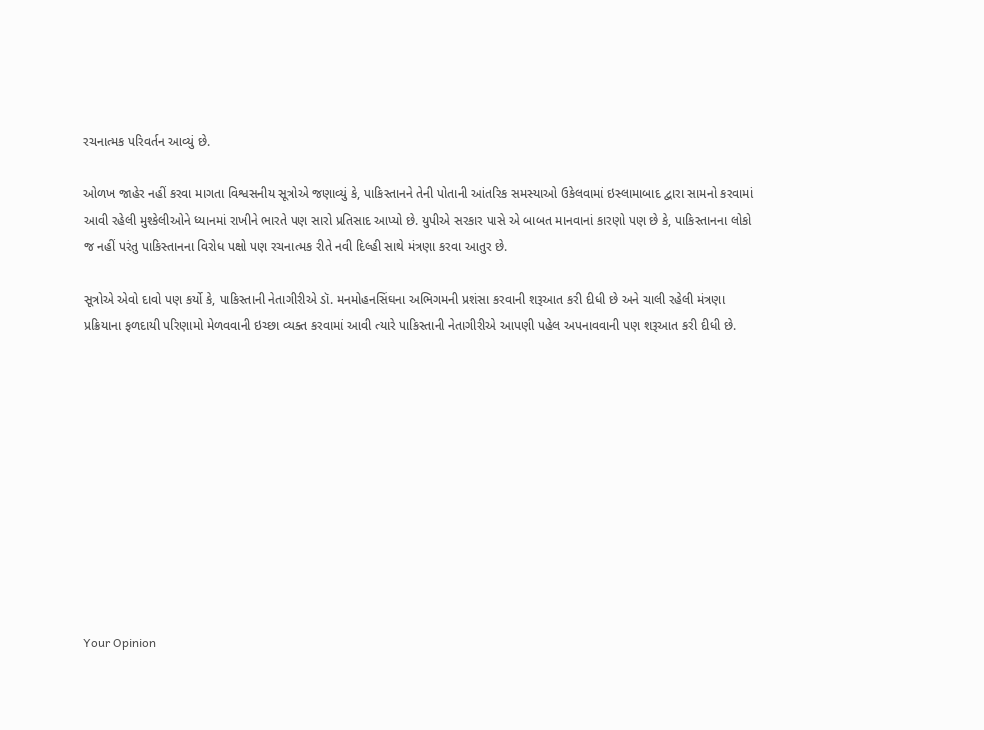રચનાત્મક પરિવર્તન આવ્યું છે.

ઓળખ જાહેર નહીં કરવા માગતા વિશ્વસનીય સૂત્રોએ જણાવ્યું કે, પાકિસ્તાનને તેની પોતાની આંતરિક સમસ્યાઓ ઉકેલવામાં ઇસ્લામાબાદ દ્વારા સામનો કરવામાં આવી રહેલી મુશ્કેલીઓને ધ્યાનમાં રાખીને ભારતે પણ સારો પ્રતિસાદ આપ્યો છે. યુપીએ સરકાર પાસે એ બાબત માનવાનાં કારણો પણ છે કે, પાકિસ્તાનના લોકો જ નહીં પરંતુ પાકિસ્તાનના વિરોધ પક્ષો પણ રચનાત્મક રીતે નવી દિલ્હી સાથે મંત્રણા કરવા આતુર છે.

સૂત્રોએ એવો દાવો પણ કર્યો કે, પાકિસ્તાની નેતાગીરીએ ડૉ. મનમોહનસિંઘના અભિગમની પ્રશંસા કરવાની શરૂઆત કરી દીધી છે અને ચાલી રહેલી મંત્રણા પ્રક્રિયાના ફળદાયી પરિણામો મેળવવાની ઇચ્છા વ્યક્ત કરવામાં આવી ત્યારે પાકિસ્તાની નેતાગીરીએ આપણી પહેલ અપનાવવાની પણ શરૂઆત કરી દીધી છે.











Your Opinion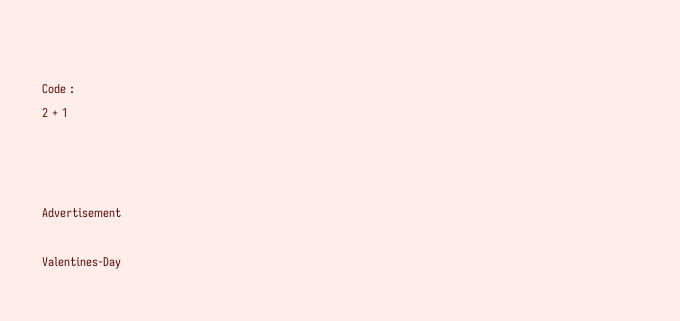Code :
2 + 1



Advertisement

Valentines-Day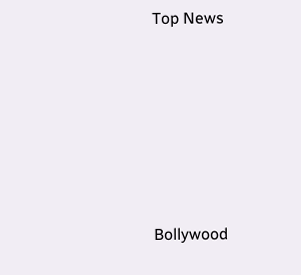Top News











Bollywood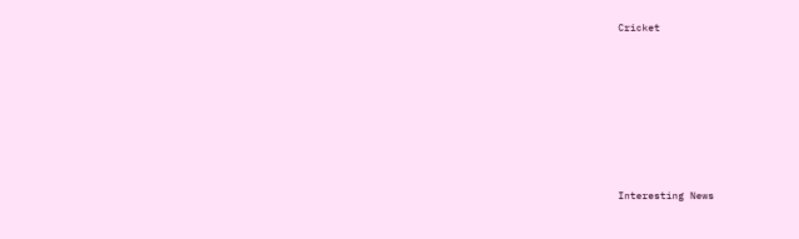Cricket











Interesting News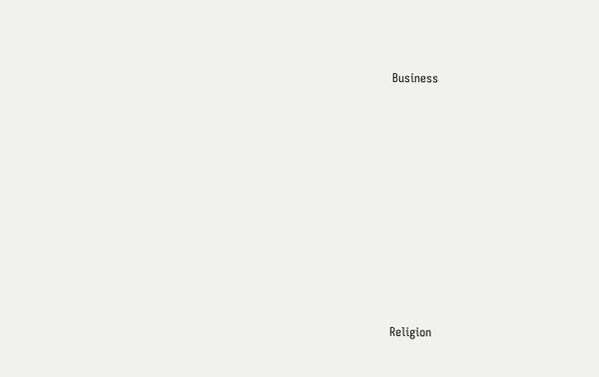Business











Religion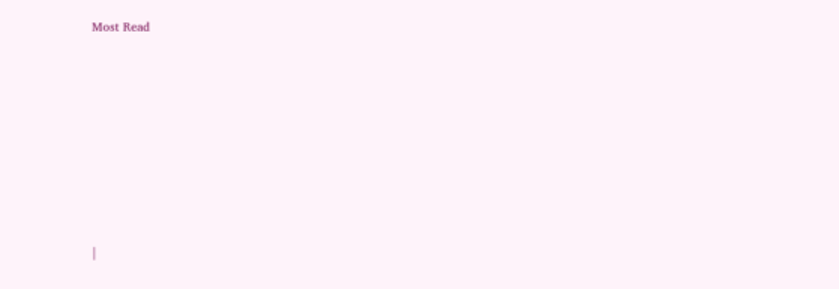Most Read













|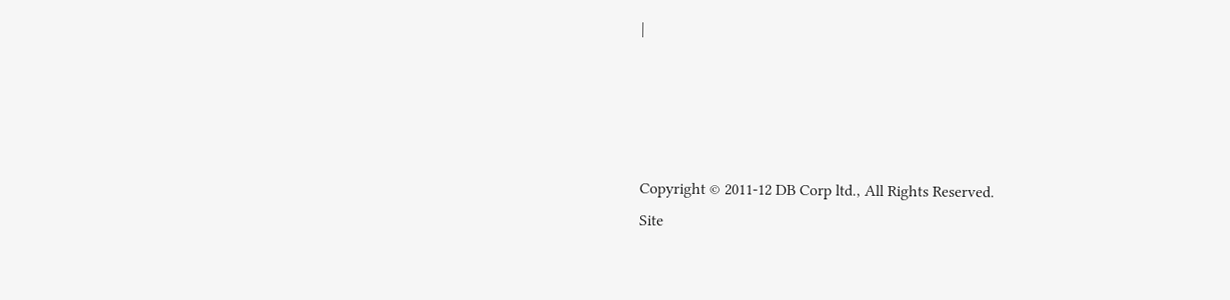|




Copyright © 2011-12 DB Corp ltd., All Rights Reserved.
Site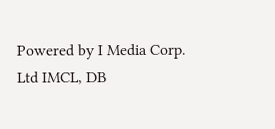Powered by I Media Corp. Ltd IMCL, DB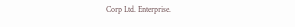Corp Ltd. Enterprise.